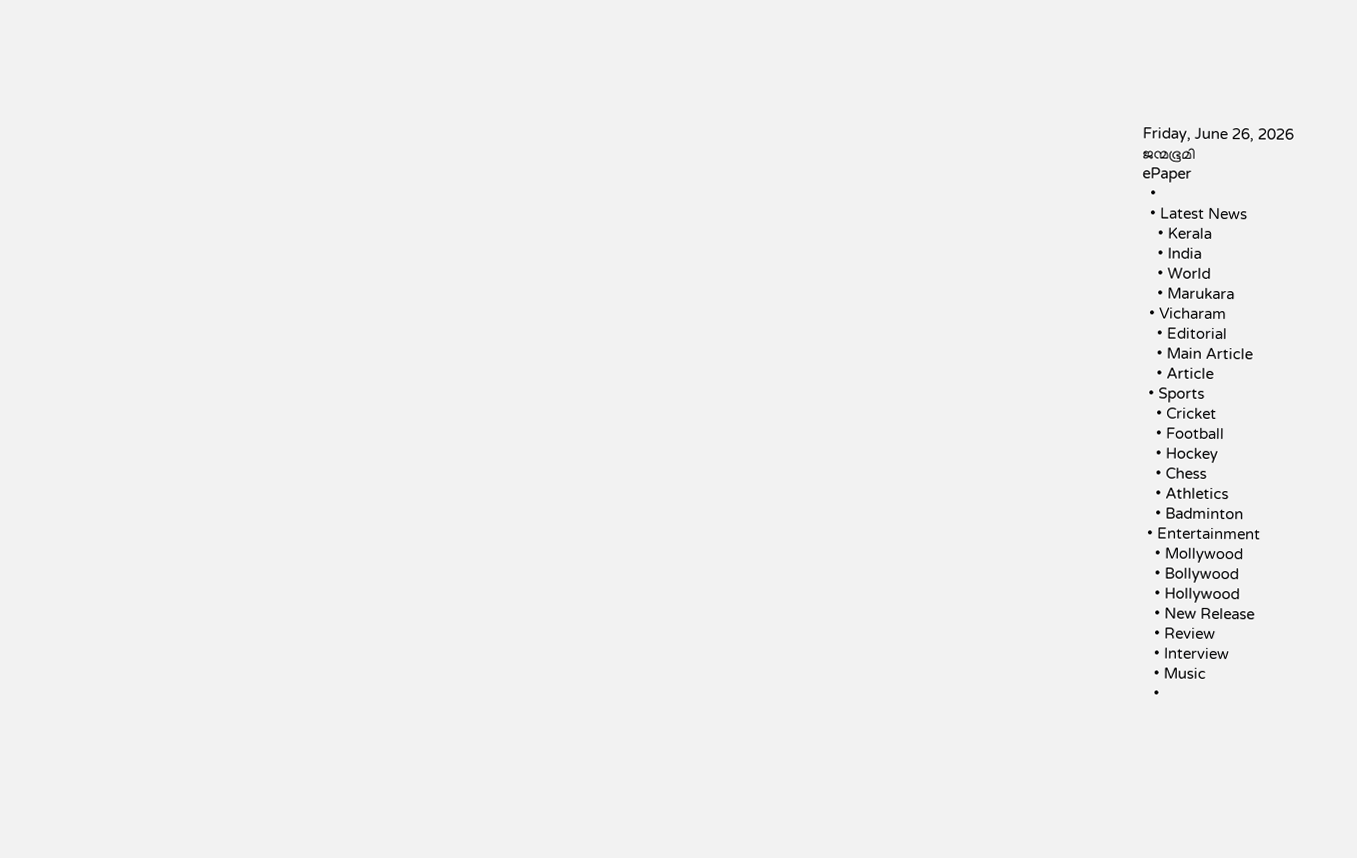Friday, June 26, 2026
ജന്മഭൂമി
ePaper
  •
  • Latest News
    • Kerala
    • India
    • World
    • Marukara
  • Vicharam
    • Editorial
    • Main Article
    • Article
  • Sports
    • Cricket
    • Football
    • Hockey
    • Chess
    • Athletics
    • Badminton
  • Entertainment
    • Mollywood
    • Bollywood
    • Hollywood
    • New Release
    • Review
    • Interview
    • Music
    •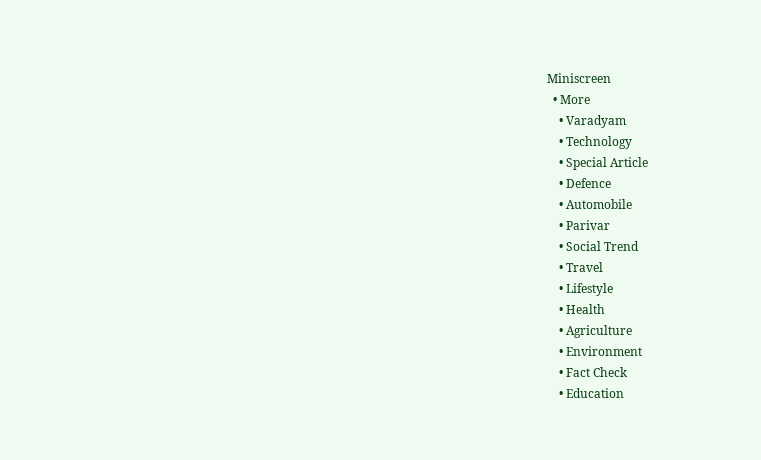Miniscreen
  • More
    • Varadyam
    • Technology
    • Special Article
    • Defence
    • Automobile
    • Parivar
    • Social Trend
    • Travel
    • Lifestyle
    • Health
    • Agriculture
    • Environment
    • Fact Check
    • Education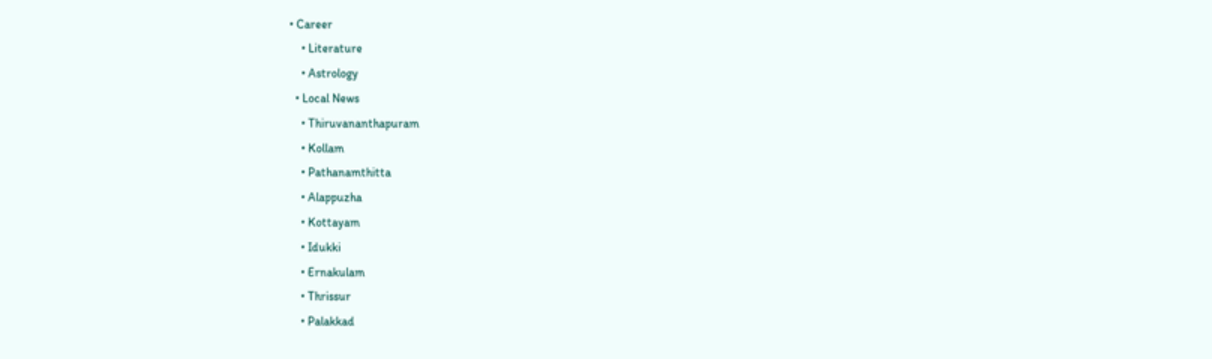• Career
    • Literature
    • Astrology
  • Local News
    • Thiruvananthapuram
    • Kollam
    • Pathanamthitta
    • Alappuzha
    • Kottayam
    • Idukki
    • Ernakulam
    • Thrissur
    • Palakkad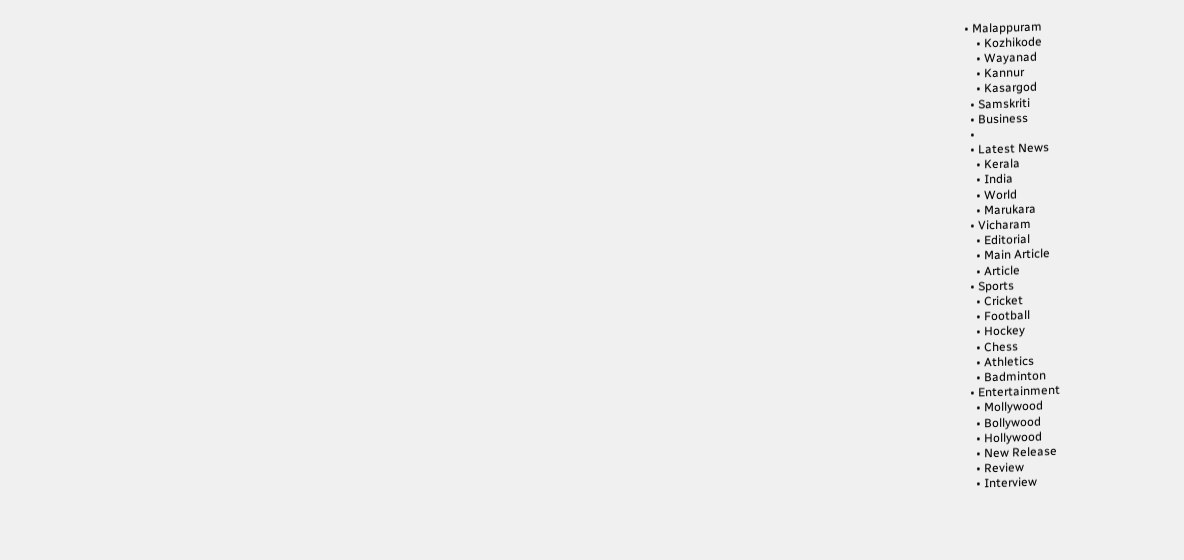• Malappuram
    • Kozhikode
    • Wayanad
    • Kannur
    • Kasargod
  • Samskriti
  • Business
  •
  • Latest News
    • Kerala
    • India
    • World
    • Marukara
  • Vicharam
    • Editorial
    • Main Article
    • Article
  • Sports
    • Cricket
    • Football
    • Hockey
    • Chess
    • Athletics
    • Badminton
  • Entertainment
    • Mollywood
    • Bollywood
    • Hollywood
    • New Release
    • Review
    • Interview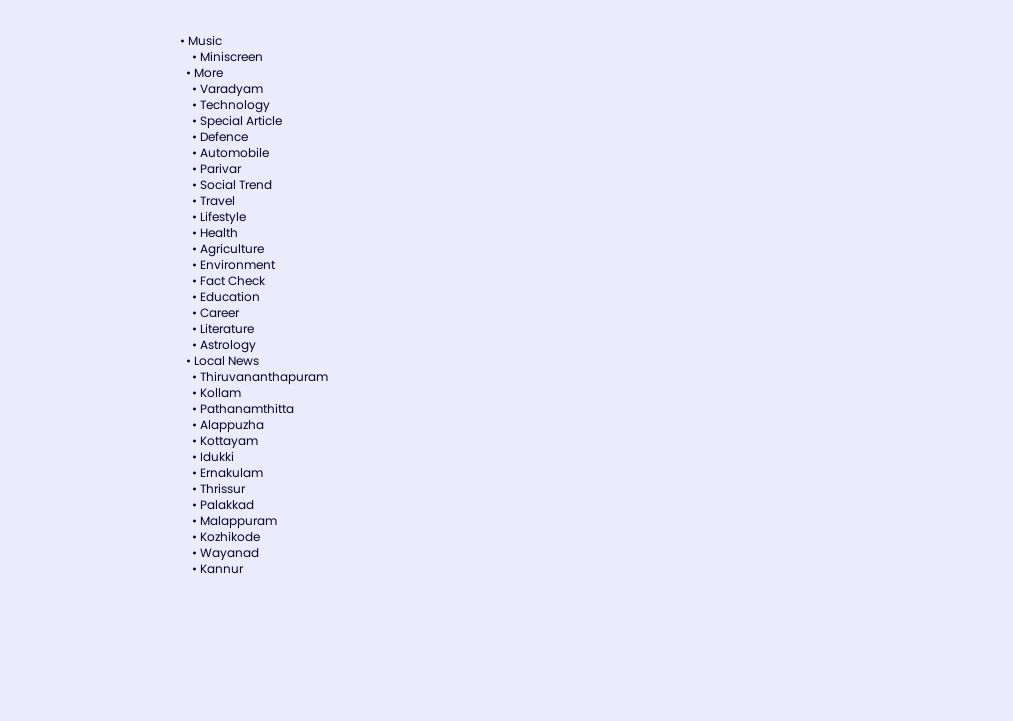• Music
    • Miniscreen
  • More
    • Varadyam
    • Technology
    • Special Article
    • Defence
    • Automobile
    • Parivar
    • Social Trend
    • Travel
    • Lifestyle
    • Health
    • Agriculture
    • Environment
    • Fact Check
    • Education
    • Career
    • Literature
    • Astrology
  • Local News
    • Thiruvananthapuram
    • Kollam
    • Pathanamthitta
    • Alappuzha
    • Kottayam
    • Idukki
    • Ernakulam
    • Thrissur
    • Palakkad
    • Malappuram
    • Kozhikode
    • Wayanad
    • Kannur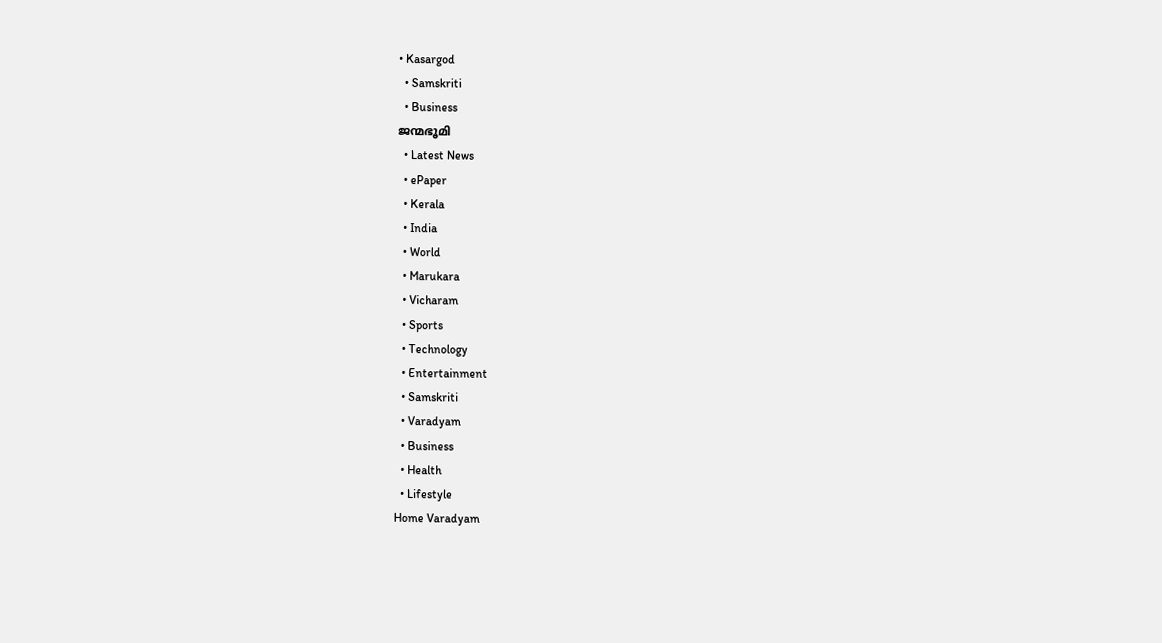• Kasargod
  • Samskriti
  • Business
ജന്മഭൂമി
  • Latest News
  • ePaper
  • Kerala
  • India
  • World
  • Marukara
  • Vicharam
  • Sports
  • Technology
  • Entertainment
  • Samskriti
  • Varadyam
  • Business
  • Health
  • Lifestyle
Home Varadyam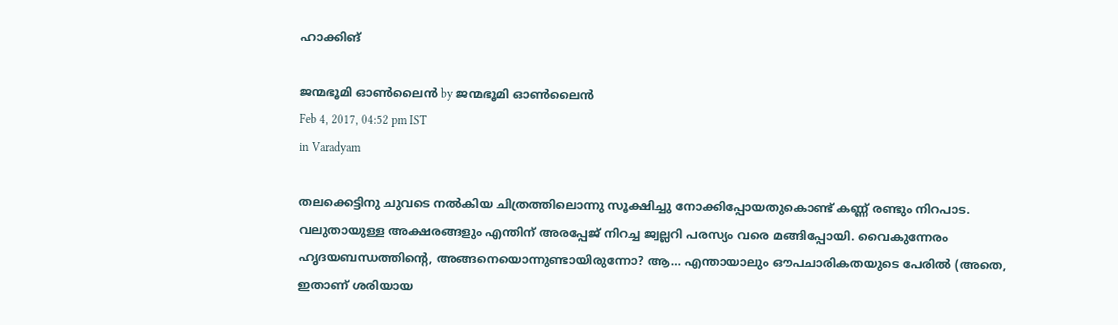ഹാക്കിങ്

ജന്മഭൂമി ഓണ്‍ലൈന്‍ by ജന്മഭൂമി ഓണ്‍ലൈന്‍
Feb 4, 2017, 04:52 pm IST
in Varadyam

തലക്കെട്ടിനു ചുവടെ നല്‍കിയ ചിത്രത്തിലൊന്നു സൂക്ഷിച്ചു നോക്കിപ്പോയതുകൊണ്ട് കണ്ണ് രണ്ടും നിറപാട. വലുതായുള്ള അക്ഷരങ്ങളും എന്തിന് അരപ്പേജ് നിറച്ച ജ്വല്ലറി പരസ്യം വരെ മങ്ങിപ്പോയി. വൈകുന്നേരം ഹൃദയബന്ധത്തിന്റെ, അങ്ങനെയൊന്നുണ്ടായിരുന്നോ? ആ… എന്തായാലും ഔപചാരികതയുടെ പേരില്‍ (അതെ, ഇതാണ് ശരിയായ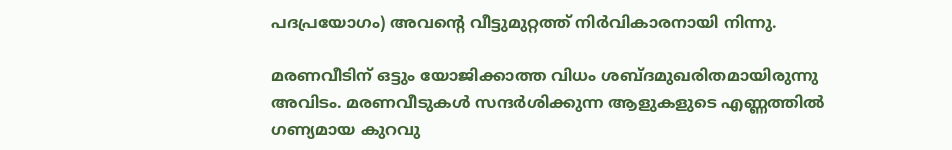പദപ്രയോഗം) അവന്റെ വീട്ടുമുറ്റത്ത് നിര്‍വികാരനായി നിന്നു.

മരണവീടിന് ഒട്ടും യോജിക്കാത്ത വിധം ശബ്ദമുഖരിതമായിരുന്നു അവിടം. മരണവീടുകള്‍ സന്ദര്‍ശിക്കുന്ന ആളുകളുടെ എണ്ണത്തില്‍ ഗണ്യമായ കുറവു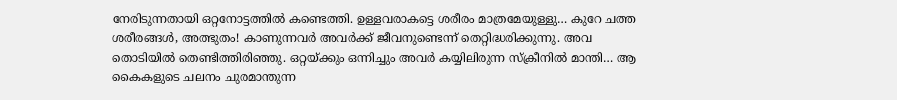നേരിടുന്നതായി ഒറ്റനോട്ടത്തില്‍ കണ്ടെത്തി. ഉള്ളവരാകട്ടെ ശരീരം മാത്രമേയുള്ളു… കുറേ ചത്ത ശരീരങ്ങള്‍, അത്ഭുതം! കാണുന്നവര്‍ അവര്‍ക്ക് ജീവനുണ്ടെന്ന് തെറ്റിദ്ധരിക്കുന്നു. അവ തൊടിയില്‍ തെണ്ടിത്തിരിഞ്ഞു. ഒറ്റയ്‌ക്കും ഒന്നിച്ചും അവര്‍ കയ്യിലിരുന്ന സ്‌ക്രീനില്‍ മാന്തി… ആ കൈകളുടെ ചലനം ചുരമാന്തുന്ന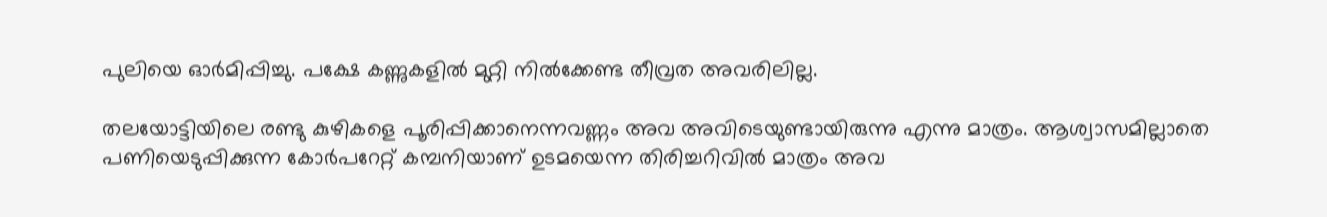പുലിയെ ഓര്‍മിപ്പിച്ചു. പക്ഷേ കണ്ണുകളില്‍ മുറ്റി നില്‍ക്കേണ്ട തീവ്രത അവരിലില്ല.

തലയോട്ടിയിലെ രണ്ടു കുഴികളെ പൂരിപ്പിക്കാനെന്നവണ്ണം അവ അവിടെയുണ്ടായിരുന്നു എന്നു മാത്രം. ആശ്വാസമില്ലാതെ പണിയെടുപ്പിക്കുന്ന കോര്‍പറേറ്റ് കമ്പനിയാണ് ഉടമയെന്ന തിരിച്ചറിവില്‍ മാത്രം അവ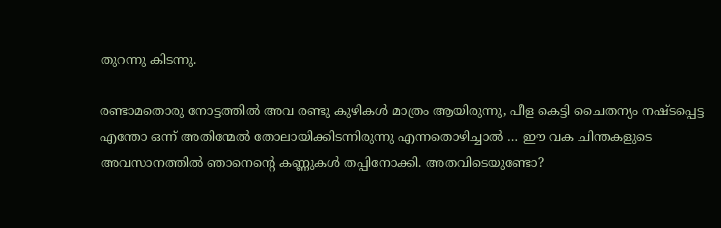തുറന്നു കിടന്നു.

രണ്ടാമതൊരു നോട്ടത്തില്‍ അവ രണ്ടു കുഴികള്‍ മാത്രം ആയിരുന്നു, പീള കെട്ടി ചൈതന്യം നഷ്ടപ്പെട്ട എന്തോ ഒന്ന് അതിന്മേല്‍ തോലായിക്കിടന്നിരുന്നു എന്നതൊഴിച്ചാല്‍ … ഈ വക ചിന്തകളുടെ അവസാനത്തില്‍ ഞാനെന്റെ കണ്ണുകള്‍ തപ്പിനോക്കി. അതവിടെയുണ്ടോ?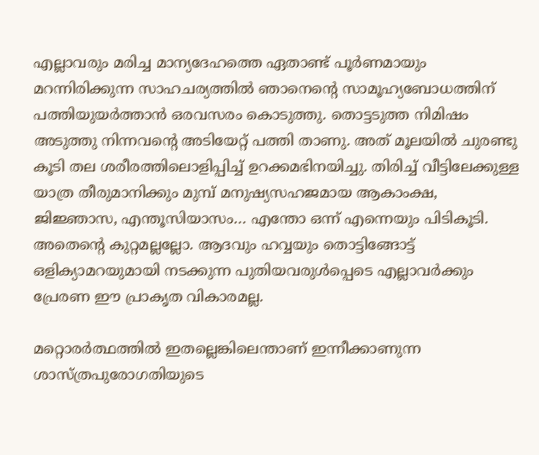എല്ലാവരും മരിച്ച മാന്യദേഹത്തെ ഏതാണ്ട് പൂര്‍ണമായും മറന്നിരിക്കുന്ന സാഹചര്യത്തില്‍ ഞാനെന്റെ സാമൂഹ്യബോധത്തിന് പത്തിയുയര്‍ത്താന്‍ ഒരവസരം കൊടുത്തു. തൊട്ടടുത്ത നിമിഷം അടുത്തു നിന്നവന്റെ അടിയേറ്റ് പത്തി താണു. അത് മൂലയില്‍ ചുരണ്ടു കൂടി തല ശരീരത്തിലൊളിപ്പിച്ച് ഉറക്കമഭിനയിച്ചു. തിരിച്ച് വീട്ടിലേക്കുള്ള യാത്ര തീരുമാനിക്കും മുമ്പ് മനുഷ്യസഹജമായ ആകാംക്ഷ, ജിജ്ഞാസ, എന്തൂസിയാസം… എന്തോ ഒന്ന് എന്നെയും പിടികൂടി. അതെന്റെ കുറ്റമല്ലല്ലോ. ആദവും ഹവ്വയും തൊട്ടിങ്ങോട്ട് ഒളിക്യാമറയുമായി നടക്കുന്ന പുതിയവരുള്‍പ്പെടെ എല്ലാവര്‍ക്കും പ്രേരണ ഈ പ്രാകൃത വികാരമല്ല.

മറ്റൊരര്‍ത്ഥത്തില്‍ ഇതല്ലെങ്കിലെന്താണ് ഇന്നീക്കാണുന്ന ശാസ്ത്രപുരോഗതിയുടെ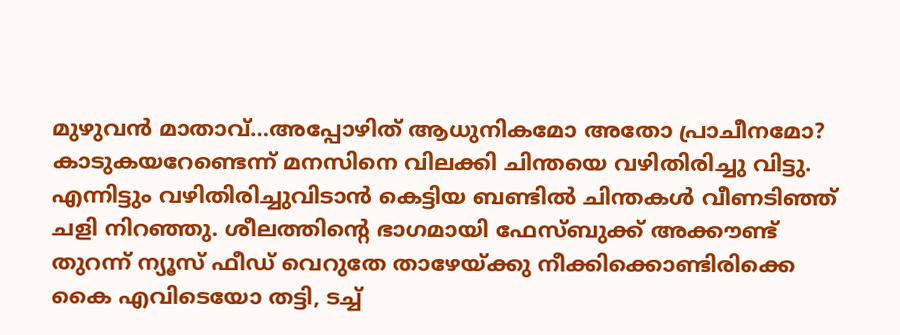മുഴുവന്‍ മാതാവ്…അപ്പോഴിത് ആധുനികമോ അതോ പ്രാചീനമോ? കാടുകയറേണ്ടെന്ന് മനസിനെ വിലക്കി ചിന്തയെ വഴിതിരിച്ചു വിട്ടു. എന്നിട്ടും വഴിതിരിച്ചുവിടാന്‍ കെട്ടിയ ബണ്ടില്‍ ചിന്തകള്‍ വീണടിഞ്ഞ് ചളി നിറഞ്ഞു. ശീലത്തിന്റെ ഭാഗമായി ഫേസ്ബുക്ക് അക്കൗണ്ട് തുറന്ന് ന്യൂസ് ഫീഡ് വെറുതേ താഴേയ്‌ക്കു നീക്കിക്കൊണ്ടിരിക്കെ കൈ എവിടെയോ തട്ടി, ടച്ച്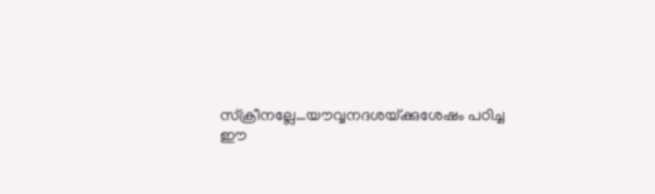സ്‌ക്രീനല്ലേ…യൗവ്വനദശയ്‌ക്കുശേഷം പഠിച്ച ഈ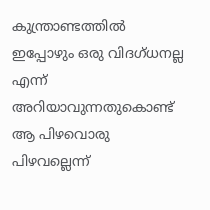കുന്ത്രാണ്ടത്തില്‍ ഇപ്പോഴും ഒരു വിദഗ്ധനല്ല എന്ന് അറിയാവുന്നതുകൊണ്ട് ആ പിഴവൊരു പിഴവല്ലെന്ന്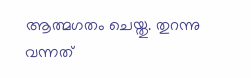ആത്മഗതം ചെയ്തു. തുറന്നു വന്നത്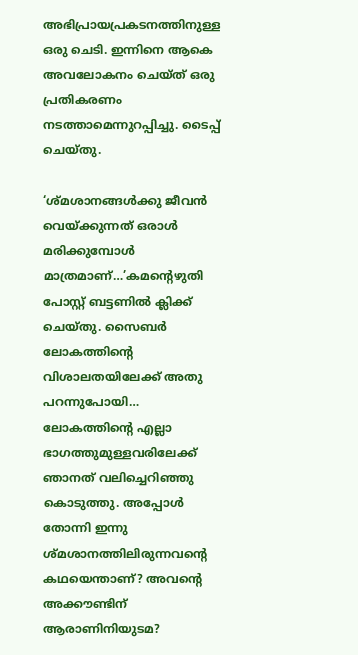അഭിപ്രായപ്രകടനത്തിനുള്ള ഒരു ചെടി. ഇന്നിനെ ആകെ അവലോകനം ചെയ്ത് ഒരു പ്രതികരണം നടത്താമെന്നുറപ്പിച്ചു. ടൈപ്പ് ചെയ്തു.

‘ശ്മശാനങ്ങള്‍ക്കു ജീവന്‍ വെയ്‌ക്കുന്നത് ഒരാള്‍ മരിക്കുമ്പോള്‍ മാത്രമാണ്…’കമന്റെഴുതി പോസ്റ്റ് ബട്ടണില്‍ ക്ലിക്ക് ചെയ്തു. സൈബര്‍ ലോകത്തിന്റെ വിശാലതയിലേക്ക് അതു പറന്നുപോയി… ലോകത്തിന്റെ എല്ലാ ഭാഗത്തുമുള്ളവരിലേക്ക് ഞാനത് വലിച്ചെറിഞ്ഞു കൊടുത്തു. അപ്പോള്‍ തോന്നി ഇന്നു ശ്മശാനത്തിലിരുന്നവന്റെ കഥയെന്താണ്? അവന്റെ അക്കൗണ്ടിന് ആരാണിനിയുടമ?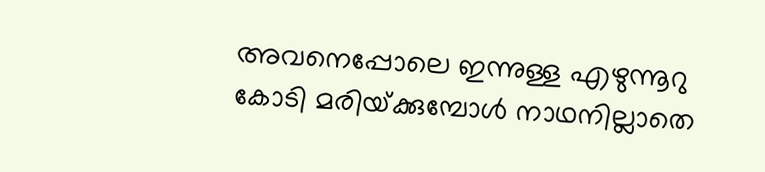അവനെപ്പോലെ ഇന്നുള്ള എഴുന്നൂറു കോടി മരിയ്‌ക്കുമ്പോള്‍ നാഥനില്ലാതെ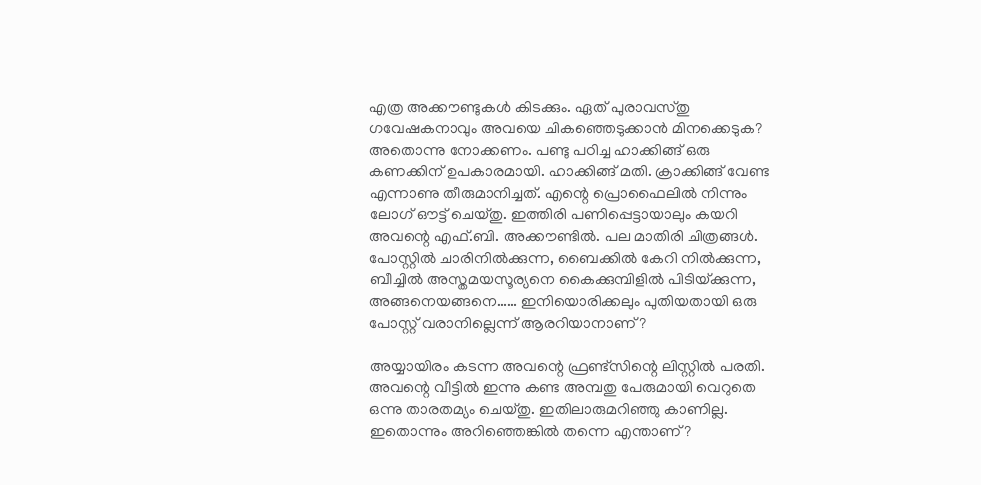എത്ര അക്കൗണ്ടുകള്‍ കിടക്കും. ഏത് പുരാവസ്തു ഗവേഷകനാവും അവയെ ചികഞ്ഞെടുക്കാന്‍ മിനക്കെടുക? അതൊന്നു നോക്കണം. പണ്ടു പഠിച്ച ഹാക്കിങ്ങ് ഒരു കണക്കിന് ഉപകാരമായി. ഹാക്കിങ്ങ് മതി. ക്രാക്കിങ്ങ് വേണ്ട എന്നാണു തീരുമാനിച്ചത്. എന്റെ പ്രൊഫൈലില്‍ നിന്നും ലോഗ് ഔട്ട് ചെയ്തു. ഇത്തിരി പണിപ്പെട്ടായാലും കയറി അവന്റെ എഫ്.ബി. അക്കൗണ്ടില്‍. പല മാതിരി ചിത്രങ്ങള്‍. പോസ്റ്റില്‍ ചാരിനില്‍ക്കുന്ന, ബൈക്കില്‍ കേറി നില്‍ക്കുന്ന, ബീച്ചില്‍ അസ്തമയസൂര്യനെ കൈക്കുമ്പിളില്‍ പിടിയ്‌ക്കുന്ന, അങ്ങനെയങ്ങനെ…… ഇനിയൊരിക്കലും പുതിയതായി ഒരു പോസ്റ്റ് വരാനില്ലെന്ന് ആരറിയാനാണ്?

അയ്യായിരം കടന്ന അവന്റെ ഫ്രണ്ട്‌സിന്റെ ലിസ്റ്റില്‍ പരതി. അവന്റെ വീട്ടില്‍ ഇന്നു കണ്ട അമ്പതു പേരുമായി വെറുതെ ഒന്നു താരതമ്യം ചെയ്തു. ഇതിലാരുമറിഞ്ഞു കാണില്ല. ഇതൊന്നും അറിഞ്ഞെങ്കില്‍ തന്നെ എന്താണ്?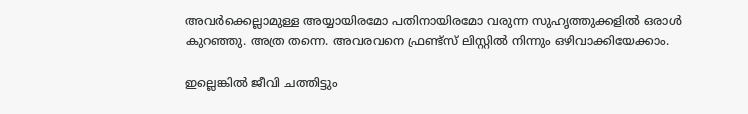അവര്‍ക്കെല്ലാമുള്ള അയ്യായിരമോ പതിനായിരമോ വരുന്ന സുഹൃത്തുക്കളില്‍ ഒരാള്‍ കുറഞ്ഞു. അത്ര തന്നെ. അവരവനെ ഫ്രണ്ട്‌സ് ലിസ്റ്റില്‍ നിന്നും ഒഴിവാക്കിയേക്കാം.

ഇല്ലെങ്കില്‍ ജീവി ചത്തിട്ടും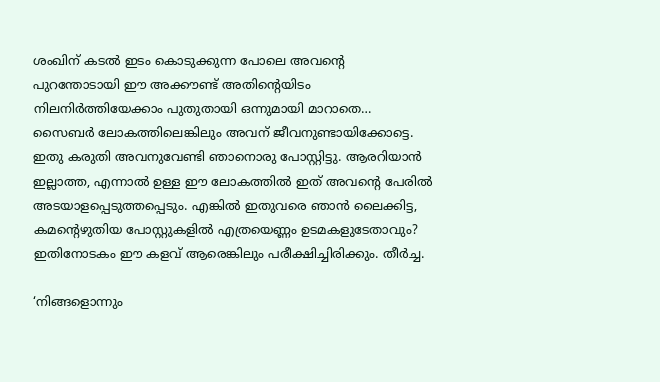ശംഖിന് കടല്‍ ഇടം കൊടുക്കുന്ന പോലെ അവന്റെ പുറന്തോടായി ഈ അക്കൗണ്ട് അതിന്റെയിടം നിലനിര്‍ത്തിയേക്കാം പുതുതായി ഒന്നുമായി മാറാതെ… സൈബര്‍ ലോകത്തിലെങ്കിലും അവന് ജീവനുണ്ടായിക്കോട്ടെ. ഇതു കരുതി അവനുവേണ്ടി ഞാനൊരു പോസ്റ്റിട്ടു. ആരറിയാന്‍ ഇല്ലാത്ത, എന്നാല്‍ ഉള്ള ഈ ലോകത്തില്‍ ഇത് അവന്റെ പേരില്‍ അടയാളപ്പെടുത്തപ്പെടും. എങ്കില്‍ ഇതുവരെ ഞാന്‍ ലൈക്കിട്ട, കമന്റെഴുതിയ പോസ്റ്റുകളില്‍ എത്രയെണ്ണം ഉടമകളുടേതാവും? ഇതിനോടകം ഈ കളവ് ആരെങ്കിലും പരീക്ഷിച്ചിരിക്കും. തീര്‍ച്ച.

‘നിങ്ങളൊന്നും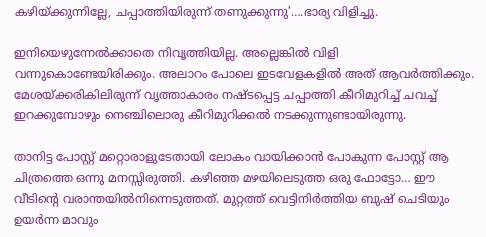കഴിയ്‌ക്കുന്നില്ലേ, ചപ്പാത്തിയിരുന്ന് തണുക്കുന്നു’….ഭാര്യ വിളിച്ചു.

ഇനിയെഴുന്നേല്‍ക്കാതെ നിവൃത്തിയില്ല. അല്ലെങ്കില്‍ വിളി വന്നുകൊണ്ടേയിരിക്കും. അലാറം പോലെ ഇടവേളകളില്‍ അത് ആവര്‍ത്തിക്കും. മേശയ്‌ക്കരികിലിരുന്ന് വൃത്താകാരം നഷ്ടപ്പെട്ട ചപ്പാത്തി കീറിമുറിച്ച് ചവച്ച് ഇറക്കുമ്പോഴും നെഞ്ചിലൊരു കീറിമുറിക്കല്‍ നടക്കുന്നുണ്ടായിരുന്നു.

താനിട്ട പോസ്റ്റ് മറ്റൊരാളുടേതായി ലോകം വായിക്കാന്‍ പോകുന്ന പോസ്റ്റ് ആ ചിത്രത്തെ ഒന്നു മനസ്സിരുത്തി. കഴിഞ്ഞ മഴയിലെടുത്ത ഒരു ഫോട്ടോ… ഈ വീടിന്റെ വരാന്തയില്‍നിന്നെടുത്തത്. മുറ്റത്ത് വെട്ടിനിര്‍ത്തിയ ബുഷ് ചെടിയും ഉയര്‍ന്ന മാവും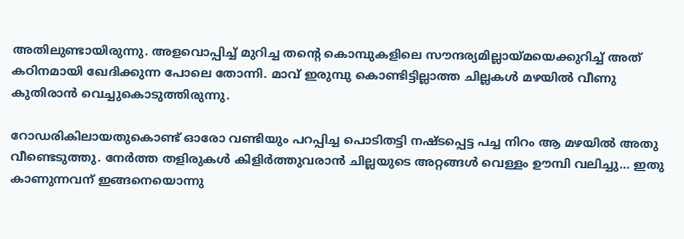അതിലുണ്ടായിരുന്നു. അളവൊപ്പിച്ച് മുറിച്ച തന്റെ കൊമ്പുകളിലെ സൗന്ദര്യമില്ലായ്‌മയെക്കുറിച്ച് അത് കഠിനമായി ഖേദിക്കുന്ന പോലെ തോന്നി. മാവ് ഇരുമ്പു കൊണ്ടിട്ടില്ലാത്ത ചില്ലകള്‍ മഴയില്‍ വീണു കുതിരാന്‍ വെച്ചുകൊടുത്തിരുന്നു.

റോഡരികിലായതുകൊണ്ട് ഓരോ വണ്ടിയും പറപ്പിച്ച പൊടിതട്ടി നഷ്ടപ്പെട്ട പച്ച നിറം ആ മഴയില്‍ അതു വീണ്ടെടുത്തു. നേര്‍ത്ത തളിരുകള്‍ കിളിര്‍ത്തുവരാന്‍ ചില്ലയുടെ അറ്റങ്ങള്‍ വെള്ളം ഊമ്പി വലിച്ചു… ഇതു കാണുന്നവന് ഇങ്ങനെയൊന്നു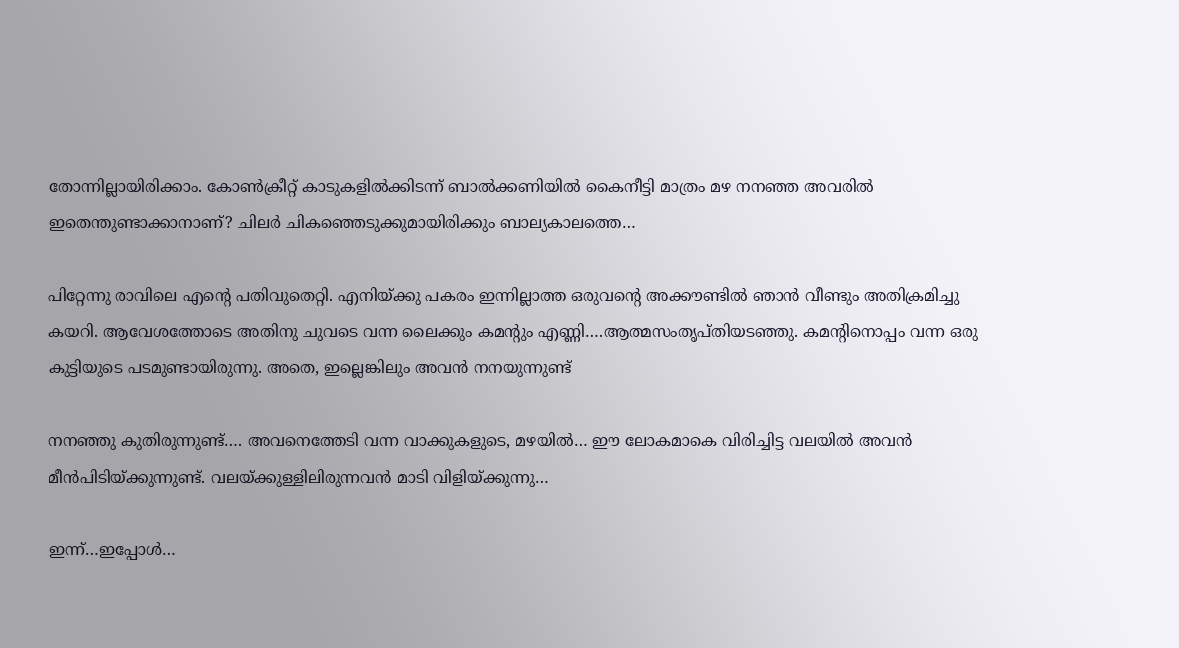തോന്നില്ലായിരിക്കാം. കോണ്‍ക്രീറ്റ് കാടുകളില്‍ക്കിടന്ന് ബാല്‍ക്കണിയില്‍ കൈനീട്ടി മാത്രം മഴ നനഞ്ഞ അവരില്‍ ഇതെന്തുണ്ടാക്കാനാണ്? ചിലര്‍ ചികഞ്ഞെടുക്കുമായിരിക്കും ബാല്യകാലത്തെ…

പിറ്റേന്നു രാവിലെ എന്റെ പതിവുതെറ്റി. എനിയ്‌ക്കു പകരം ഇന്നില്ലാത്ത ഒരുവന്റെ അക്കൗണ്ടില്‍ ഞാന്‍ വീണ്ടും അതിക്രമിച്ചു കയറി. ആവേശത്തോടെ അതിനു ചുവടെ വന്ന ലൈക്കും കമന്റും എണ്ണി….ആത്മസംതൃപ്തിയടഞ്ഞു. കമന്റിനൊപ്പം വന്ന ഒരു കുട്ടിയുടെ പടമുണ്ടായിരുന്നു. അതെ, ഇല്ലെങ്കിലും അവന്‍ നനയുന്നുണ്ട്

നനഞ്ഞു കുതിരുന്നുണ്ട്…. അവനെത്തേടി വന്ന വാക്കുകളുടെ, മഴയില്‍… ഈ ലോകമാകെ വിരിച്ചിട്ട വലയില്‍ അവന്‍ മീന്‍പിടിയ്‌ക്കുന്നുണ്ട്. വലയ്‌ക്കുള്ളിലിരുന്നവന്‍ മാടി വിളിയ്‌ക്കുന്നു…

ഇന്ന്…ഇപ്പോള്‍…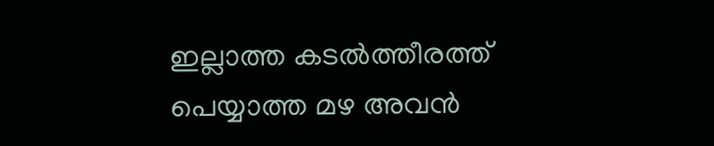ഇല്ലാത്ത കടല്‍ത്തീരത്ത് പെയ്യാത്ത മഴ അവന്‍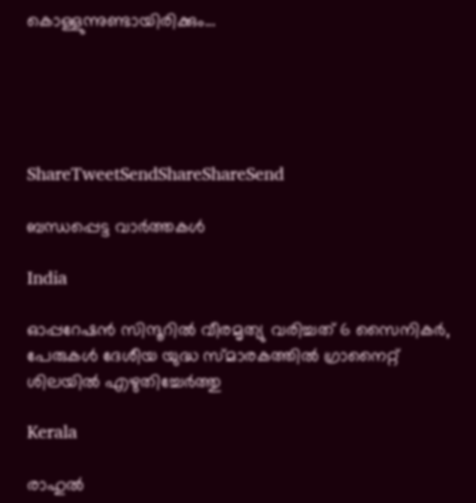കൊള്ളുന്നുണ്ടായിരിക്കും…





ShareTweetSendShareShareSend

ബന്ധപ്പെട്ട വാര്‍ത്തകള്‍

India

ഓപ്പറേഷന്‍ സിന്ദൂറില്‍ വീരമൃത്യു വരിച്ചത് 6 സൈനികര്‍, പേരുകള്‍ ദേശീയ യുദ്ധ സ്മാരകത്തില്‍ ഗ്രാനൈറ്റ് ശിലയില്‍ എഴുതിച്ചേര്‍ത്തു

Kerala

രാഹുല്‍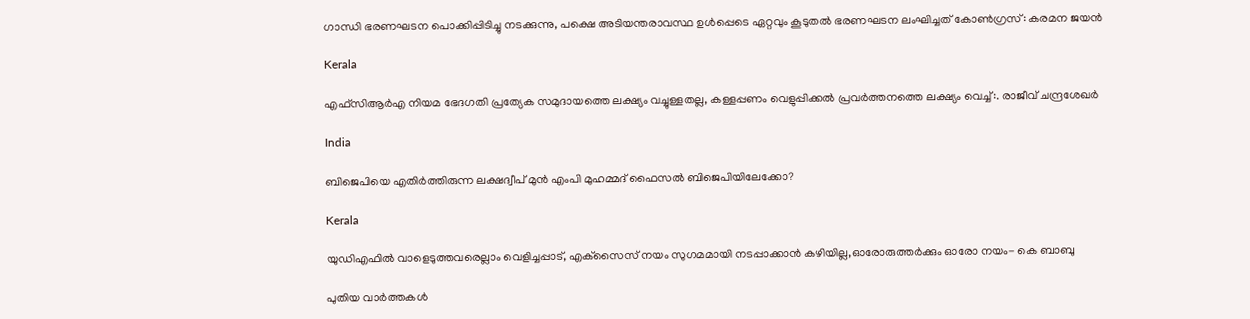ഗാന്ധി ഭരണഘടന പൊക്കിപ്പിടിച്ചു നടക്കുന്നു, പക്ഷെ അടിയന്തരാവസ്ഥ ഉള്‍പ്പെടെ ഏറ്റവും കൂടുതല്‍ ഭരണഘടന ലംഘിച്ചത് കോണ്‍ഗ്രസ്: കരമന ജയന്‍

Kerala

എഫ്‌സി‌ആർ‌എ നിയമ ഭേദഗതി പ്രത്യേക സമുദായത്തെ ലക്ഷ്യം വച്ചുള്ളതല്ല, കള്ളപ്പണം വെളുപ്പിക്കല്‍ പ്രവര്‍ത്തനത്തെ ലക്ഷ്യം വെച്ച്:. രാജീവ് ചന്ദ്രശേഖര്‍

India

ബിജെപിയെ എതിര്‍ത്തിരുന്ന ലക്ഷദ്വീപ് മുൻ എംപി മുഹമ്മദ് ഫൈസൽ ബിജെപിയിലേക്കോ?

Kerala

യുഡിഎഫില്‍ വാളെടുത്തവരെല്ലാം വെളിച്ചപ്പാട്, എക്‌സൈസ് നയം സുഗമമായി നടപ്പാക്കാന്‍ കഴിയില്ല,ഓരോരുത്തര്‍ക്കും ഓരോ നയം- കെ ബാബു

പുതിയ വാര്‍ത്തകള്‍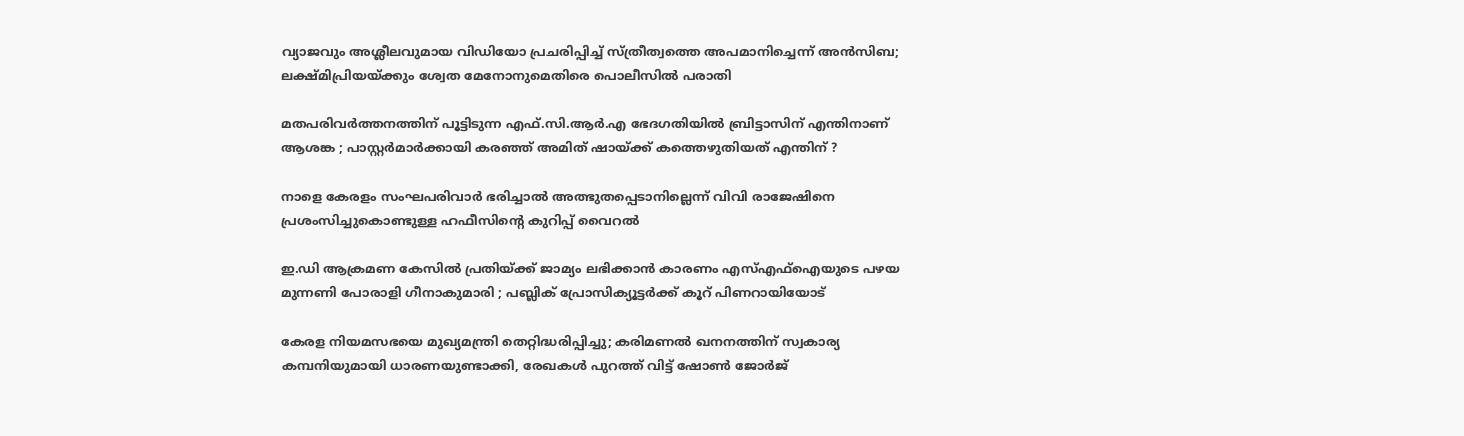വ്യാജവും അശ്ലീലവുമായ വിഡിയോ പ്രചരിപ്പിച്ച് സ്ത്രീത്വത്തെ അപമാനിച്ചെന്ന് അന്‍സിബ; ലക്ഷ്മിപ്രിയയ്‌ക്കും ശ്വേത മേനോനുമെതിരെ പൊലീസില്‍ പരാതി

മതപരിവർത്തനത്തിന് പൂട്ടിടുന്ന എഫ്.സി.ആർ.എ ഭേദഗതിയിൽ ബ്രിട്ടാസിന് എന്തിനാണ് ആശങ്ക ; പാസ്റ്റർമാർക്കായി കരഞ്ഞ് അമിത് ഷായ്‌ക്ക് കത്തെഴുതിയത് എന്തിന് ?

നാളെ കേരളം സംഘപരിവാർ ഭരിച്ചാൽ അത്ഭുതപ്പെടാനില്ലെന്ന് വിവി രാജേഷിനെ പ്രശംസിച്ചുകൊണ്ടുള്ള ഹഫീസിന്റെ കുറിപ്പ് വൈറല്‍

ഇ.ഡി ആക്രമണ കേസിൽ പ്രതിയ്‌ക്ക് ജാമ്യം ലഭിക്കാൻ കാരണം എസ്എഫ്ഐയുടെ പഴയ മുന്നണി പോരാളി ഗീനാകുമാരി ; പബ്ലിക് പ്രോസിക്യൂട്ടർക്ക് കൂറ് പിണറായിയോട്

കേരള നിയമസഭയെ മുഖ്യമന്ത്രി തെറ്റിദ്ധരിപ്പിച്ചു; കരിമണൽ ഖനനത്തിന് സ്വകാര്യ കമ്പനിയുമായി ധാരണയുണ്ടാക്കി, രേഖകൾ പുറത്ത് വിട്ട് ഷോൺ ജോർജ്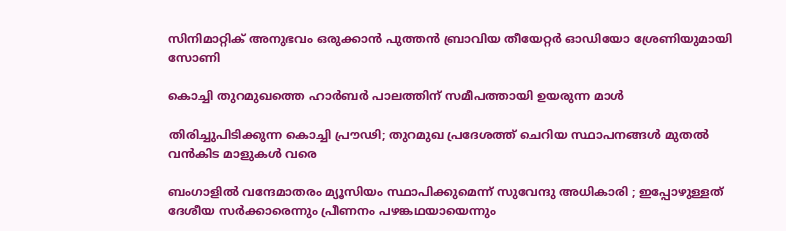സിനിമാറ്റിക് അനുഭവം ഒരുക്കാൻ പുത്തൻ ബ്രാവിയ തീയേറ്റർ ഓഡിയോ ശ്രേണിയുമായി സോണി

കൊച്ചി തുറമുഖത്തെ ഹാര്‍ബര്‍ പാലത്തിന് സമീപത്തായി ഉയരുന്ന മാള്‍

തിരിച്ചുപിടിക്കുന്ന കൊച്ചി പ്രൗഢി; തുറമുഖ പ്രദേശത്ത് ചെറിയ സ്ഥാപനങ്ങള്‍ മുതല്‍ വന്‍കിട മാളുകള്‍ വരെ

ബംഗാളിൽ വന്ദേമാതരം മ്യൂസിയം സ്ഥാപിക്കുമെന്ന് സുവേന്ദു അധികാരി ; ഇപ്പോഴുള്ളത് ദേശീയ സർക്കാരെന്നും പ്രീണനം പഴങ്കഥയായെന്നും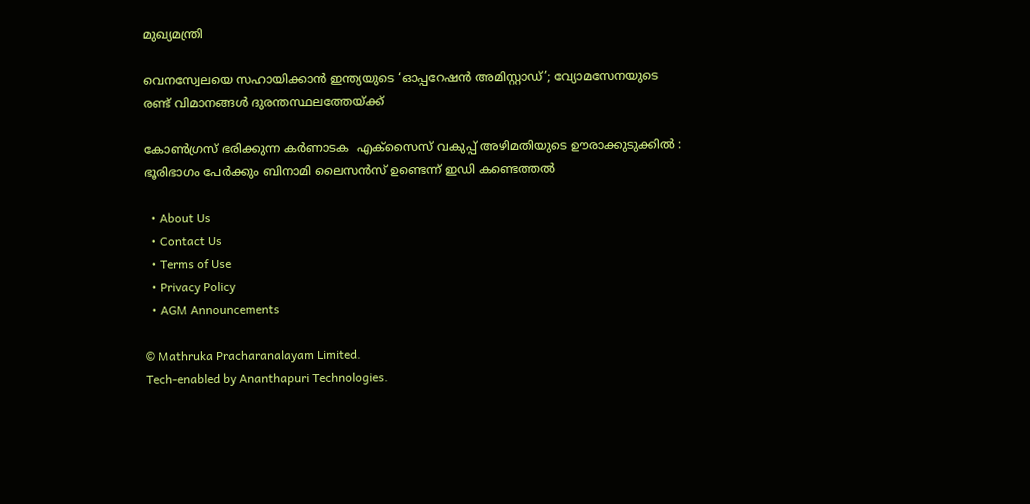മുഖ്യമന്ത്രി

വെനസ്വേലയെ സഹായിക്കാൻ ഇന്ത്യയുടെ ‘ഓപ്പറേഷൻ അമിസ്റ്റാഡ്’; വ്യോമസേനയുടെ രണ്ട് വിമാനങ്ങൾ ദുരന്തസ്ഥലത്തേയ്‌ക്ക്

കോൺഗ്രസ് ഭരിക്കുന്ന കർണാടക  എക്സൈസ് വകുപ്പ് അഴിമതിയുടെ ഊരാക്കുടുക്കിൽ : ഭൂരിഭാഗം പേര്‍ക്കും ബിനാമി ലൈസന്‍സ് ഉണ്ടെന്ന് ഇഡി കണ്ടെത്തൽ

  • About Us
  • Contact Us
  • Terms of Use
  • Privacy Policy
  • AGM Announcements

© Mathruka Pracharanalayam Limited.
Tech-enabled by Ananthapuri Technologies.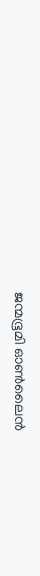ജന്മഭൂമി ഓണ്‍ലൈന്‍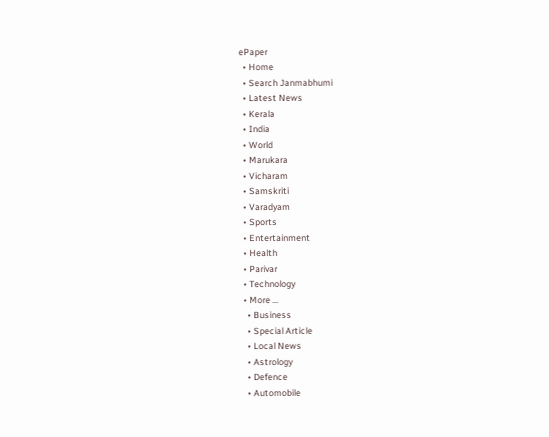ePaper
  • Home
  • Search Janmabhumi
  • Latest News
  • Kerala
  • India
  • World
  • Marukara
  • Vicharam
  • Samskriti
  • Varadyam
  • Sports
  • Entertainment
  • Health
  • Parivar
  • Technology
  • More …
    • Business
    • Special Article
    • Local News
    • Astrology
    • Defence
    • Automobile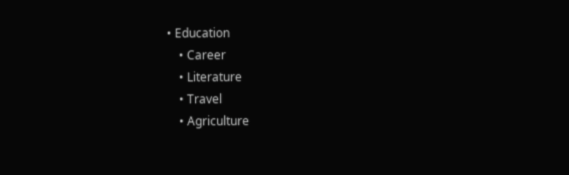• Education
    • Career
    • Literature
    • Travel
    • Agriculture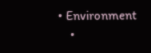• Environment
    •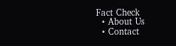Fact Check
  • About Us
  • Contact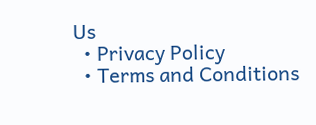Us
  • Privacy Policy
  • Terms and Conditions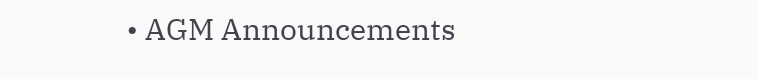• AGM Announcements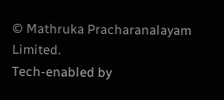© Mathruka Pracharanalayam Limited.
Tech-enabled by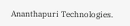Ananthapuri Technologies.